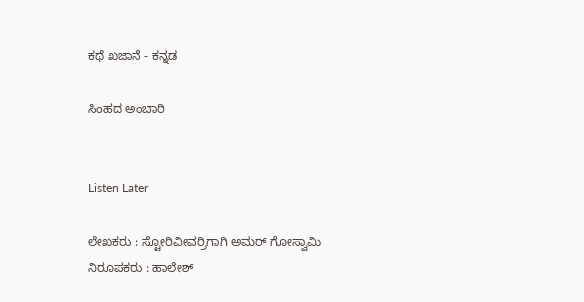ಕಥೆ ಖಜಾನೆ - ಕನ್ನಡ

ಸಿಂಹದ ಅಂಬಾರಿ


Listen Later

ಲೇಖಕರು : ಸ್ಟೋರಿವೀವರ್ರಿಗಾಗಿ ಅಮರ್ ಗೋಸ್ವಾಮಿ
ನಿರೂಪಕರು : ಹಾಲೇಶ್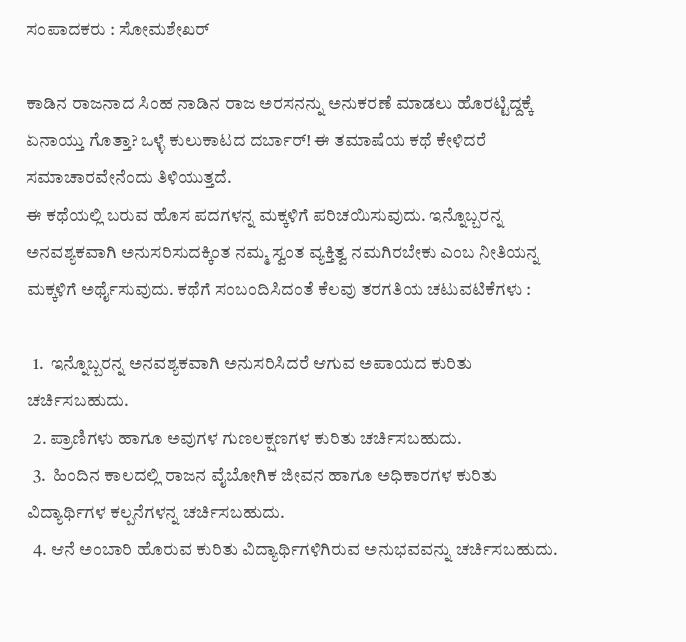ಸಂಪಾದಕರು : ಸೋಮಶೇಖರ್

ಕಾಡಿನ ರಾಜನಾದ ಸಿಂಹ ನಾಡಿನ ರಾಜ ಅರಸನನ್ನು ಅನುಕರಣೆ ಮಾಡಲು ಹೊರಟ್ಟಿದ್ದಕ್ಕೆ ಏನಾಯ್ತು ಗೊತ್ತಾ? ಒಳ್ಳೆ ಕುಲುಕಾಟದ ದರ್ಬಾರ್! ಈ ತಮಾಷೆಯ ಕಥೆ ಕೇಳಿದರೆ ಸಮಾಚಾರವೇನೆಂದು ತಿಳಿಯುತ್ತದೆ.
ಈ ಕಥೆಯಲ್ಲಿ ಬರುವ ಹೊಸ ಪದಗಳನ್ನ ಮಕ್ಕಳಿಗೆ ಪರಿಚಯಿಸುವುದು. ಇನ್ನೊಬ್ಬರನ್ನ ಅನವಶ್ಯಕವಾಗಿ ಅನುಸರಿಸುದಕ್ಕಿಂತ ನಮ್ಮ ಸ್ವಂತ ವ್ಯಕ್ತಿತ್ವ ನಮಗಿರಬೇಕು ಎಂಬ ನೀತಿಯನ್ನ ಮಕ್ಕಳಿಗೆ ಅರ್ಥೈಸುವುದು. ಕಥೆಗೆ ಸಂಬಂದಿಸಿದಂತೆ ಕೆಲವು ತರಗತಿಯ ಚಟುವಟಿಕೆಗಳು :

  1.  ಇನ್ನೊಬ್ಬರನ್ನ ಅನವಶ್ಯಕವಾಗಿ ಅನುಸರಿಸಿದರೆ ಆಗುವ ಅಪಾಯದ ಕುರಿತು ಚರ್ಚಿಸಬಹುದು.
  2. ಪ್ರಾಣಿಗಳು ಹಾಗೂ ಅವುಗಳ ಗುಣಲಕ್ಷಣಗಳ ಕುರಿತು ಚರ್ಚಿಸಬಹುದು.
  3.  ಹಿಂದಿನ ಕಾಲದಲ್ಲಿ ರಾಜನ ವೈಬೋಗಿಕ ಜೀವನ ಹಾಗೂ ಅಧಿಕಾರಗಳ ಕುರಿತು ವಿದ್ಯಾರ್ಥಿಗಳ ಕಲ್ಪನೆಗಳನ್ನ ಚರ್ಚಿಸಬಹುದು.
  4. ಆನೆ ಅಂಬಾರಿ ಹೊರುವ ಕುರಿತು ವಿದ್ಯಾರ್ಥಿಗಳಿಗಿರುವ ಅನುಭವವನ್ನು ಚರ್ಚಿಸಬಹುದು.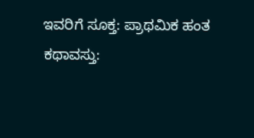ಇವರಿಗೆ ಸೂಕ್ತ: ಪ್ರಾಥಮಿಕ ಹಂತ
ಕಥಾವಸ್ತು: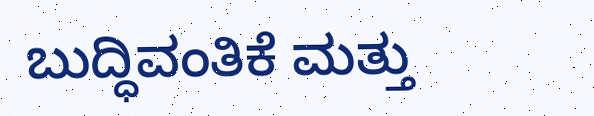ಬುದ್ಧಿವಂತಿಕೆ ಮತ್ತು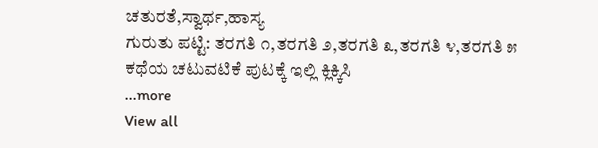ಚತುರತೆ,ಸ್ವಾರ್ಥ,ಹಾಸ್ಯ
ಗುರುತು ಪಟ್ಟಿ: ತರಗತಿ ೧,ತರಗತಿ ೨,ತರಗತಿ ೩,ತರಗತಿ ೪,ತರಗತಿ ೫
ಕಥೆಯ ಚಟುವಟಿಕೆ ಪುಟಕ್ಕೆ ಇಲ್ಲಿ ಕ್ಲಿಕ್ಕಿಸಿ
...more
View all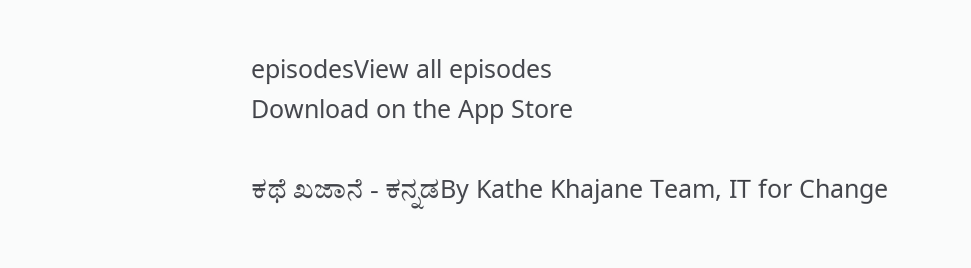episodesView all episodes
Download on the App Store

ಕಥೆ ಖಜಾನೆ - ಕನ್ನಡBy Kathe Khajane Team, IT for Change